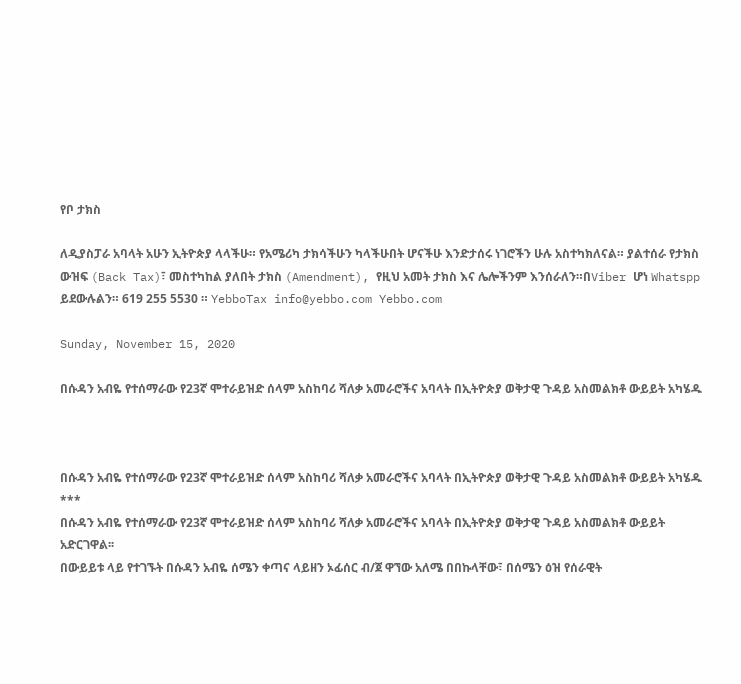የቦ ታክስ

ለዲያስፓራ አባላት አሁን ኢትዮጵያ ላላችሁ። የአሜሪካ ታክሳችሁን ካላችሁበት ሆናችሁ እንድታሰሩ ነገሮችን ሁሉ አስተካክለናል። ያልተሰራ የታክስ ውዝፍ (Back Tax)፣ መስተካከል ያለበት ታክስ (Amendment), የዚህ አመት ታክስ እና ሌሎችንም እንሰራለን።በViber ሆነ Whatspp ይደውሉልን። 619 255 5530 ። YebboTax info@yebbo.com Yebbo.com

Sunday, November 15, 2020

በሱዳን አብዬ የተሰማራው የ23ኛ ሞተራይዝድ ሰላም አስከባሪ ሻለቃ አመራሮችና አባላት በኢትዮጵያ ወቅታዊ ጉዳይ አስመልክቶ ውይይት አካሄዱ



በሱዳን አብዬ የተሰማራው የ23ኛ ሞተራይዝድ ሰላም አስከባሪ ሻለቃ አመራሮችና አባላት በኢትዮጵያ ወቅታዊ ጉዳይ አስመልክቶ ውይይት አካሄዱ
***
በሱዳን አብዬ የተሰማራው የ23ኛ ሞተራይዝድ ሰላም አስከባሪ ሻለቃ አመራሮችና አባላት በኢትዮጵያ ወቅታዊ ጉዳይ አስመልክቶ ውይይት አድርገዋል፡፡
በውይይቱ ላይ የተገኙት በሱዳን አብዬ ሰሜን ቀጣና ላይዘን ኦፊሰር ብ/ጀ ዋኘው አለሜ በበኩላቸው፣ በሰሜን ዕዝ የሰራዊት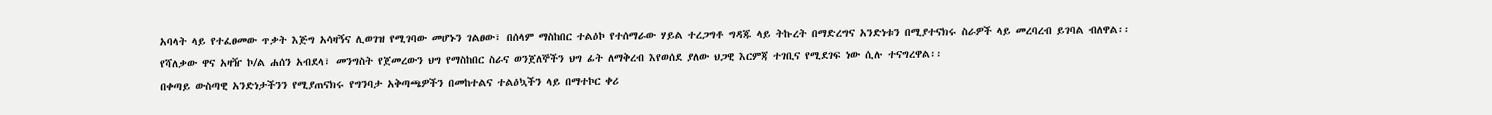አባላት ላይ የተፈፀመው ጥቃት እጅግ አሳዛኝና ሊወገዝ የሚገባው መሆኑን ገልፀው፣ በሰላም ማስከበር ተልዕኮ የተሰማራው ሃይል ተረጋግቶ ግዳጁ ላይ ትኩረት በማድረግና አንድነቱን በሚያተናክሩ ስራዎች ላይ መረባረብ ይገባል ብለዋል፡፡
የሻለቃው ዋና አዛዥ ኮ/ል ሐሰን አብደላ፣ መንግስት የጀመረውን ህግ የማስከበር ስራና ወንጀለኞችን ህግ ፊት ለማቅረብ እየወሰደ ያለው ህጋዊ እርምጃ ተገቢና የሚደገፍ ነው ሲሉ ተናግረዋል፡፡
በቀጣይ ውስጣዊ አንድነታችንን የሚያጠናክሩ የግንባታ አቅጣጫዎችን በመከተልና ተልዕኳችን ላይ በማተኮር ቀሪ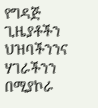የግዳጅ ጊዜያቶችን ህዝባችንንና ሃገራችንን በሚያኮራ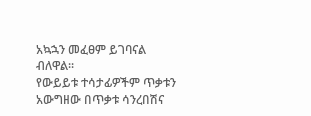አኳኋን መፈፀም ይገባናል ብለዋል፡፡
የውይይቱ ተሳታፊዎችም ጥቃቱን አውግዘው በጥቃቱ ሳንረበሽና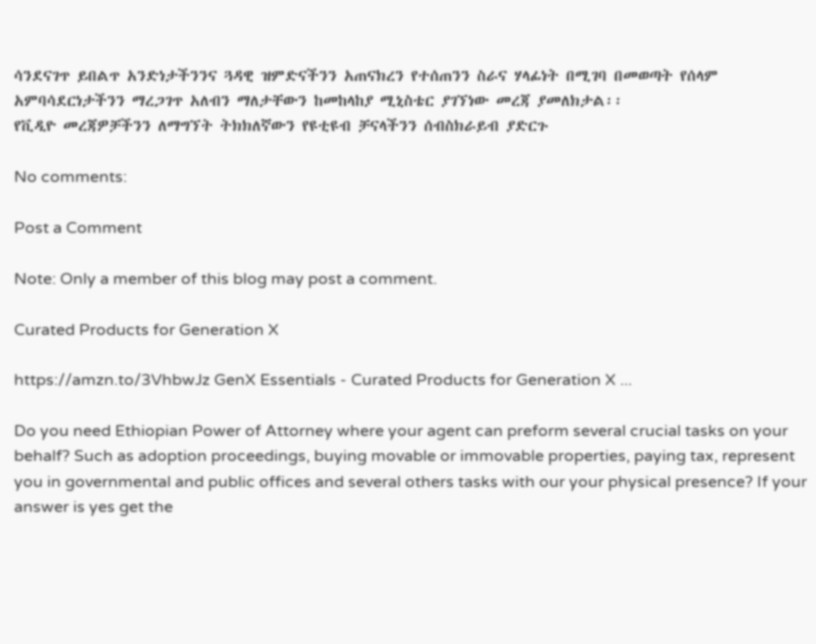ሳንደናገጥ ይበልጥ አንድነታችንንና ጓዳዊ ዝምድናችንን አጠናክረን የተሰጠንን ስራና ሃላፊነት በሚገባ በመወጣት የሰላም አምባሳደርነታችንን ማረጋገጥ አለብን ማለታቸውን ከመከላከያ ሚኒስቴር ያገኘነው መረጃ ያመለክታል፡፡
የቪዲዮ መረጃዎቻችንን ለማግኘት ትክክለኛውን የዩቲዩብ ቻናላችንን ሰብስክራይብ ያድርጉ

No comments:

Post a Comment

Note: Only a member of this blog may post a comment.

Curated Products for Generation X

https://amzn.to/3VhbwJz GenX Essentials - Curated Products for Generation X ...

Do you need Ethiopian Power of Attorney where your agent can preform several crucial tasks on your behalf? Such as adoption proceedings, buying movable or immovable properties, paying tax, represent you in governmental and public offices and several others tasks with our your physical presence? If your answer is yes get the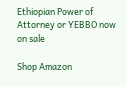Ethiopian Power of Attorney or YEBBO now on sale

Shop Amazon